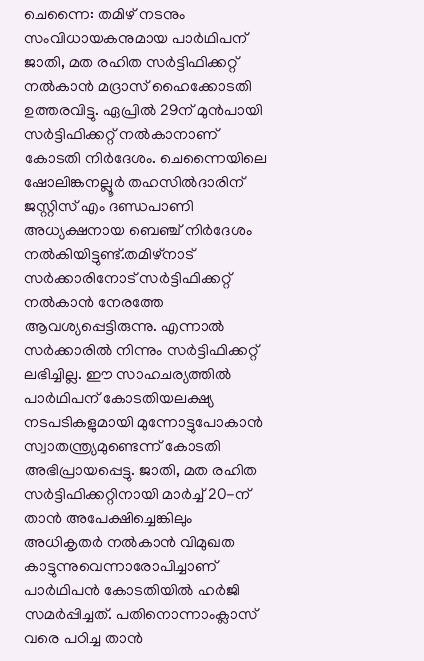ചെന്നൈ: തമിഴ് നടനും സംവിധായകനുമായ പാർഥിപന് ജാതി, മത രഹിത സർട്ടിഫിക്കറ്റ് നൽകാൻ മദ്രാസ് ഹൈക്കോടതി ഉത്തരവിട്ടു. ഏപ്രിൽ 29ന് മുൻപായി സർട്ടിഫിക്കറ്റ് നൽകാനാണ് കോടതി നിർദേശം. ചെന്നൈയിലെ ഷോലിങ്കനല്ലൂർ തഹസിൽദാരിന് ജസ്റ്റിസ് എം ദണ്ഡപാണി അധ്യക്ഷനായ ബെഞ്ച് നിർദേശം നൽകിയിട്ടുണ്ട്.തമിഴ്നാട് സർക്കാരിനോട് സർട്ടിഫിക്കറ്റ് നൽകാൻ നേരത്തേ ആവശ്യപ്പെട്ടിരുന്നു. എന്നാൽ സർക്കാരിൽ നിന്നും സർട്ടിഫിക്കറ്റ് ലഭിച്ചില്ല. ഈ സാഹചര്യത്തിൽ പാർഥിപന് കോടതിയലക്ഷ്യ നടപടികളുമായി മുന്നോട്ടുപോകാൻ സ്വാതന്ത്ര്യമുണ്ടെന്ന് കോടതി അഭിപ്രായപ്പെട്ടു. ജാതി, മത രഹിത സർട്ടിഫിക്കറ്റിനായി മാർച്ച് 20-ന് താൻ അപേക്ഷിച്ചെങ്കിലും അധികൃതർ നൽകാൻ വിമുഖത കാട്ടുന്നുവെന്നാരോപിച്ചാണ് പാർഥിപൻ കോടതിയിൽ ഹർജി സമർപ്പിച്ചത്. പതിനൊന്നാംക്ലാസ് വരെ പഠിച്ച താൻ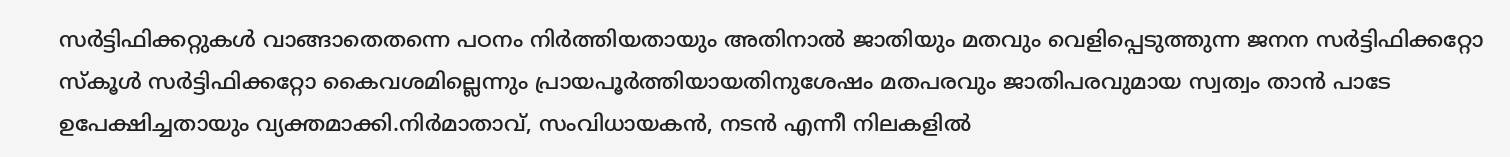സർട്ടിഫിക്കറ്റുകൾ വാങ്ങാതെതന്നെ പഠനം നിർത്തിയതായും അതിനാൽ ജാതിയും മതവും വെളിപ്പെടുത്തുന്ന ജനന സർട്ടിഫിക്കറ്റോ സ്കൂൾ സർട്ടിഫിക്കറ്റോ കൈവശമില്ലെന്നും പ്രായപൂർത്തിയായതിനുശേഷം മതപരവും ജാതിപരവുമായ സ്വത്വം താൻ പാടേ ഉപേക്ഷിച്ചതായും വ്യക്തമാക്കി.നിർമാതാവ്, സംവിധായകൻ, നടൻ എന്നീ നിലകളിൽ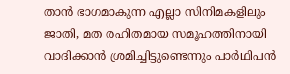താൻ ഭാഗമാകുന്ന എല്ലാ സിനിമകളിലും ജാതി, മത രഹിതമായ സമൂഹത്തിനായി വാദിക്കാൻ ശ്രമിച്ചിട്ടുണ്ടെന്നും പാർഥിപൻ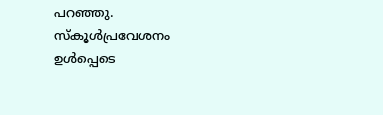പറഞ്ഞു. സ്കൂൾപ്രവേശനം ഉൾപ്പെടെ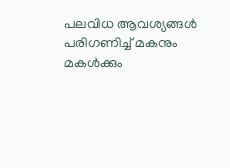പലവിധ ആവശ്യങ്ങൾ പരിഗണിച്ച് മകനും മകൾക്കും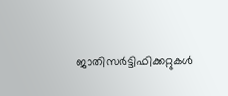ജാതിസർട്ടിഫിക്കറ്റുകൾ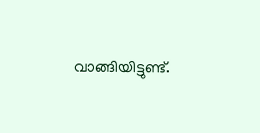വാങ്ങിയിട്ടുണ്ട്.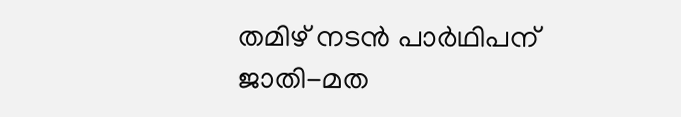തമിഴ് നടൻ പാർഥിപന് ജാതി-മത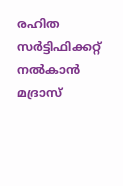രഹിത സർട്ടിഫിക്കറ്റ് നൽകാൻ മദ്രാസ്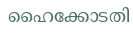ഹൈക്കോടതി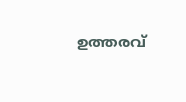ഉത്തരവ്